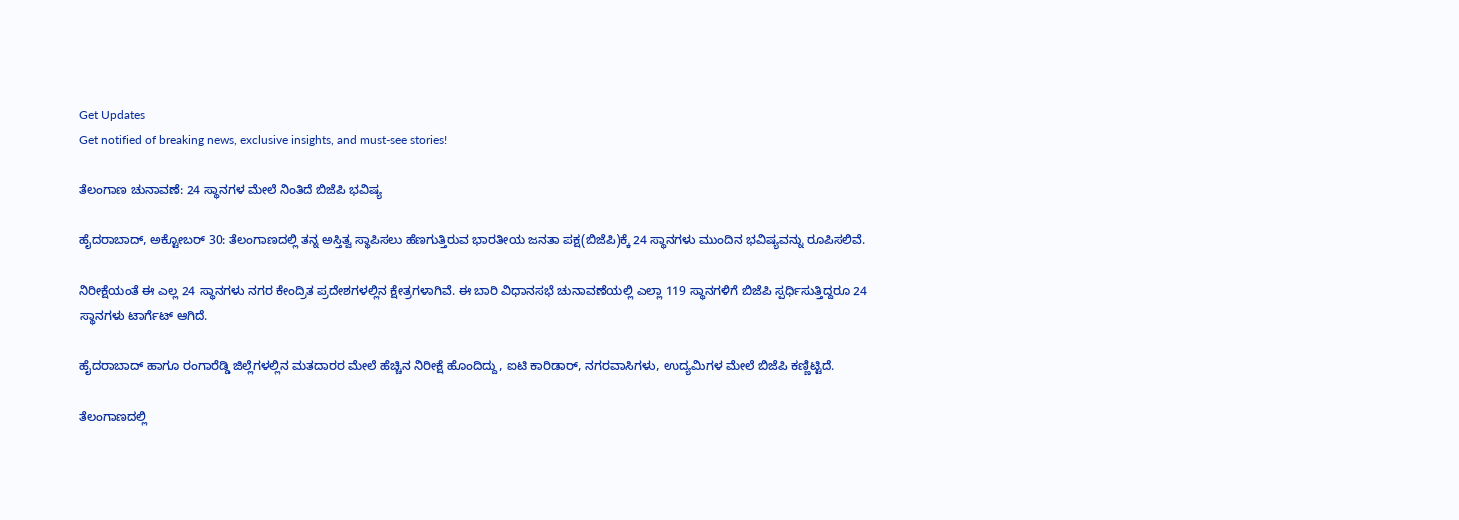Get Updates
Get notified of breaking news, exclusive insights, and must-see stories!

ತೆಲಂಗಾಣ ಚುನಾವಣೆ: 24 ಸ್ಥಾನಗಳ ಮೇಲೆ ನಿಂತಿದೆ ಬಿಜೆಪಿ ಭವಿಷ್ಯ

ಹೈದರಾಬಾದ್, ಅಕ್ಟೋಬರ್ 30: ತೆಲಂಗಾಣದಲ್ಲಿ ತನ್ನ ಅಸ್ತಿತ್ವ ಸ್ಥಾಪಿಸಲು ಹೆಣಗುತ್ತಿರುವ ಭಾರತೀಯ ಜನತಾ ಪಕ್ಷ(ಬಿಜೆಪಿ)ಕ್ಕೆ 24 ಸ್ಥಾನಗಳು ಮುಂದಿನ ಭವಿಷ್ಯವನ್ನು ರೂಪಿಸಲಿವೆ.

ನಿರೀಕ್ಷೆಯಂತೆ ಈ ಎಲ್ಲ 24 ಸ್ಥಾನಗಳು ನಗರ ಕೇಂದ್ರಿತ ಪ್ರದೇಶಗಳಲ್ಲಿನ ಕ್ಷೇತ್ರಗಳಾಗಿವೆ. ಈ ಬಾರಿ ವಿಧಾನಸಭೆ ಚುನಾವಣೆಯಲ್ಲಿ ಎಲ್ಲಾ 119 ಸ್ಥಾನಗಳಿಗೆ ಬಿಜೆಪಿ ಸ್ಪರ್ಧಿಸುತ್ತಿದ್ದರೂ 24 ಸ್ಥಾನಗಳು ಟಾರ್ಗೆಟ್ ಆಗಿದೆ.

ಹೈದರಾಬಾದ್ ಹಾಗೂ ರಂಗಾರೆಡ್ಡಿ ಜಿಲ್ಲೆಗಳಲ್ಲಿನ ಮತದಾರರ ಮೇಲೆ ಹೆಚ್ಚಿನ ನಿರೀಕ್ಷೆ ಹೊಂದಿದ್ದು, ಐಟಿ ಕಾರಿಡಾರ್, ನಗರವಾಸಿಗಳು, ಉದ್ಯಮಿಗಳ ಮೇಲೆ ಬಿಜೆಪಿ ಕಣ್ಣಿಟ್ಟಿದೆ.

ತೆಲಂಗಾಣದಲ್ಲಿ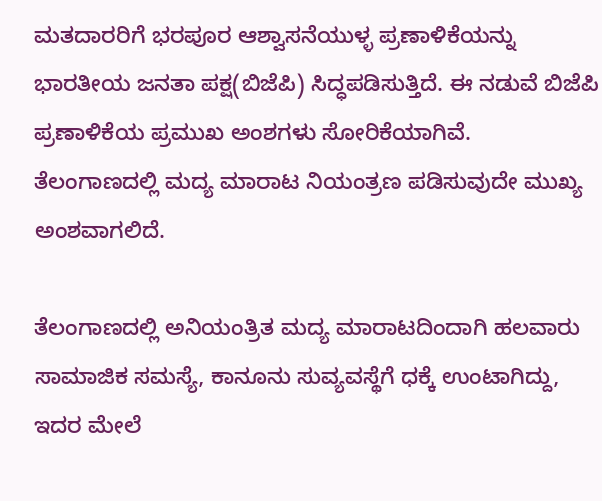ಮತದಾರರಿಗೆ ಭರಪೂರ ಆಶ್ವಾಸನೆಯುಳ್ಳ ಪ್ರಣಾಳಿಕೆಯನ್ನು ಭಾರತೀಯ ಜನತಾ ಪಕ್ಷ(ಬಿಜೆಪಿ) ಸಿದ್ಧಪಡಿಸುತ್ತಿದೆ. ಈ ನಡುವೆ ಬಿಜೆಪಿ ಪ್ರಣಾಳಿಕೆಯ ಪ್ರಮುಖ ಅಂಶಗಳು ಸೋರಿಕೆಯಾಗಿವೆ. ತೆಲಂಗಾಣದಲ್ಲಿ ಮದ್ಯ ಮಾರಾಟ ನಿಯಂತ್ರಣ ಪಡಿಸುವುದೇ ಮುಖ್ಯ ಅಂಶವಾಗಲಿದೆ.

ತೆಲಂಗಾಣದಲ್ಲಿ ಅನಿಯಂತ್ರಿತ ಮದ್ಯ ಮಾರಾಟದಿಂದಾಗಿ ಹಲವಾರು ಸಾಮಾಜಿಕ ಸಮಸ್ಯೆ, ಕಾನೂನು ಸುವ್ಯವಸ್ಥೆಗೆ ಧಕ್ಕೆ ಉಂಟಾಗಿದ್ದು, ಇದರ ಮೇಲೆ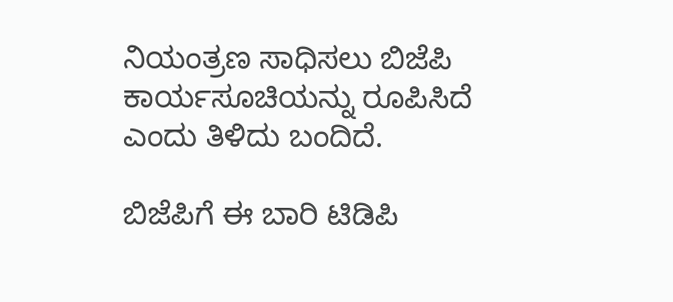ನಿಯಂತ್ರಣ ಸಾಧಿಸಲು ಬಿಜೆಪಿ ಕಾರ್ಯಸೂಚಿಯನ್ನು ರೂಪಿಸಿದೆ ಎಂದು ತಿಳಿದು ಬಂದಿದೆ.

ಬಿಜೆಪಿಗೆ ಈ ಬಾರಿ ಟಿಡಿಪಿ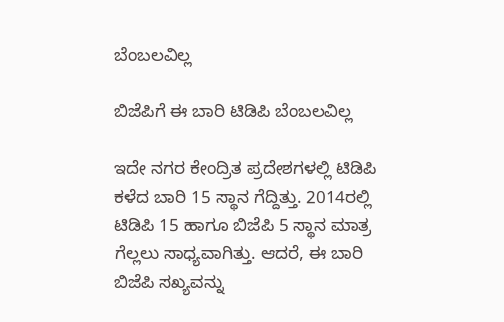ಬೆಂಬಲವಿಲ್ಲ

ಬಿಜೆಪಿಗೆ ಈ ಬಾರಿ ಟಿಡಿಪಿ ಬೆಂಬಲವಿಲ್ಲ

ಇದೇ ನಗರ ಕೇಂದ್ರಿತ ಪ್ರದೇಶಗಳಲ್ಲಿ ಟಿಡಿಪಿ ಕಳೆದ ಬಾರಿ 15 ಸ್ಥಾನ ಗೆದ್ದಿತ್ತು. 2014ರಲ್ಲಿ ಟಿಡಿಪಿ 15 ಹಾಗೂ ಬಿಜೆಪಿ 5 ಸ್ಥಾನ ಮಾತ್ರ ಗೆಲ್ಲಲು ಸಾಧ್ಯವಾಗಿತ್ತು. ಆದರೆ, ಈ ಬಾರಿ ಬಿಜೆಪಿ ಸಖ್ಯವನ್ನು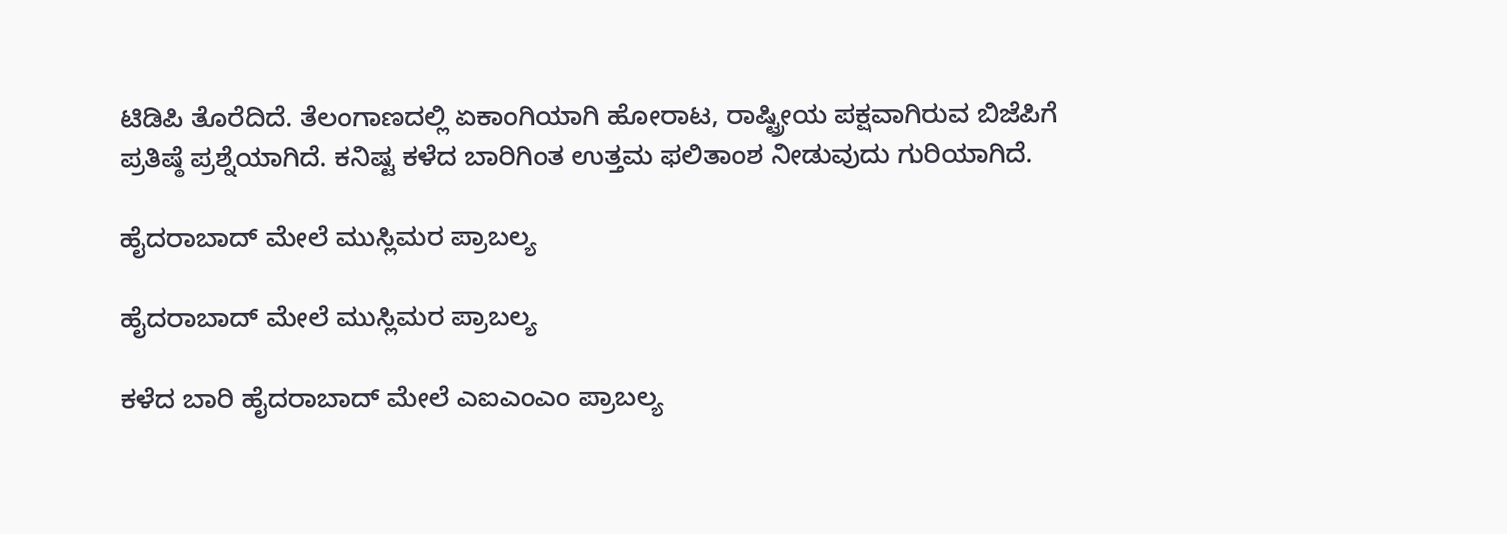ಟಿಡಿಪಿ ತೊರೆದಿದೆ. ತೆಲಂಗಾಣದಲ್ಲಿ ಏಕಾಂಗಿಯಾಗಿ ಹೋರಾಟ, ರಾಷ್ಟ್ರೀಯ ಪಕ್ಷವಾಗಿರುವ ಬಿಜೆಪಿಗೆ ಪ್ರತಿಷ್ಠೆ ಪ್ರಶ್ನೆಯಾಗಿದೆ. ಕನಿಷ್ಟ ಕಳೆದ ಬಾರಿಗಿಂತ ಉತ್ತಮ ಫಲಿತಾಂಶ ನೀಡುವುದು ಗುರಿಯಾಗಿದೆ.

ಹೈದರಾಬಾದ್ ಮೇಲೆ ಮುಸ್ಲಿಮರ ಪ್ರಾಬಲ್ಯ

ಹೈದರಾಬಾದ್ ಮೇಲೆ ಮುಸ್ಲಿಮರ ಪ್ರಾಬಲ್ಯ

ಕಳೆದ ಬಾರಿ ಹೈದರಾಬಾದ್ ಮೇಲೆ ಎಐಎಂಎಂ ಪ್ರಾಬಲ್ಯ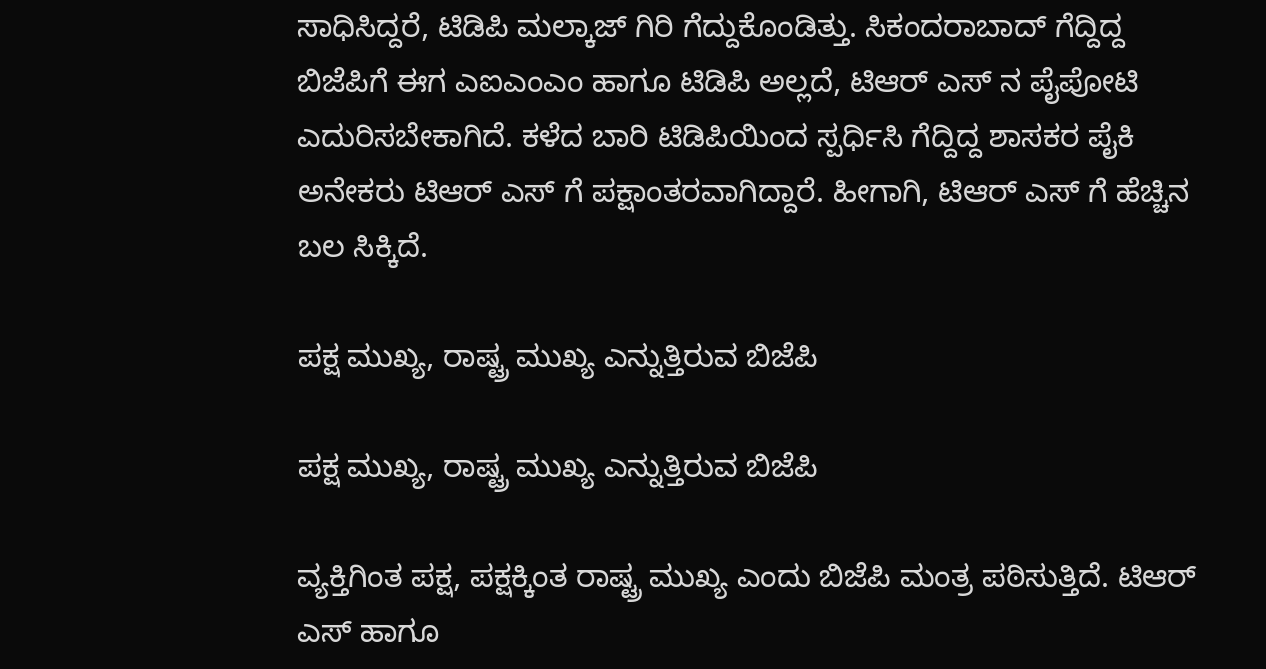ಸಾಧಿಸಿದ್ದರೆ, ಟಿಡಿಪಿ ಮಲ್ಕಾಜ್ ಗಿರಿ ಗೆದ್ದುಕೊಂಡಿತ್ತು. ಸಿಕಂದರಾಬಾದ್ ಗೆದ್ದಿದ್ದ ಬಿಜೆಪಿಗೆ ಈಗ ಎಐಎಂಎಂ ಹಾಗೂ ಟಿಡಿಪಿ ಅಲ್ಲದೆ, ಟಿಆರ್ ಎಸ್ ನ ಪೈಪೋಟಿ ಎದುರಿಸಬೇಕಾಗಿದೆ. ಕಳೆದ ಬಾರಿ ಟಿಡಿಪಿಯಿಂದ ಸ್ಪರ್ಧಿಸಿ ಗೆದ್ದಿದ್ದ ಶಾಸಕರ ಪೈಕಿ ಅನೇಕರು ಟಿಆರ್ ಎಸ್ ಗೆ ಪಕ್ಷಾಂತರವಾಗಿದ್ದಾರೆ. ಹೀಗಾಗಿ, ಟಿಆರ್ ಎಸ್ ಗೆ ಹೆಚ್ಚಿನ ಬಲ ಸಿಕ್ಕಿದೆ.

ಪಕ್ಷ ಮುಖ್ಯ, ರಾಷ್ಟ್ರ ಮುಖ್ಯ ಎನ್ನುತ್ತಿರುವ ಬಿಜೆಪಿ

ಪಕ್ಷ ಮುಖ್ಯ, ರಾಷ್ಟ್ರ ಮುಖ್ಯ ಎನ್ನುತ್ತಿರುವ ಬಿಜೆಪಿ

ವ್ಯಕ್ತಿಗಿಂತ ಪಕ್ಷ, ಪಕ್ಷಕ್ಕಿಂತ ರಾಷ್ಟ್ರ ಮುಖ್ಯ ಎಂದು ಬಿಜೆಪಿ ಮಂತ್ರ ಪಠಿಸುತ್ತಿದೆ. ಟಿಆರ್ ಎಸ್ ಹಾಗೂ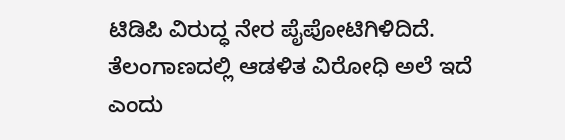ಟಿಡಿಪಿ ವಿರುದ್ಧ ನೇರ ಪೈಪೋಟಿಗಿಳಿದಿದೆ. ತೆಲಂಗಾಣದಲ್ಲಿ ಆಡಳಿತ ವಿರೋಧಿ ಅಲೆ ಇದೆ ಎಂದು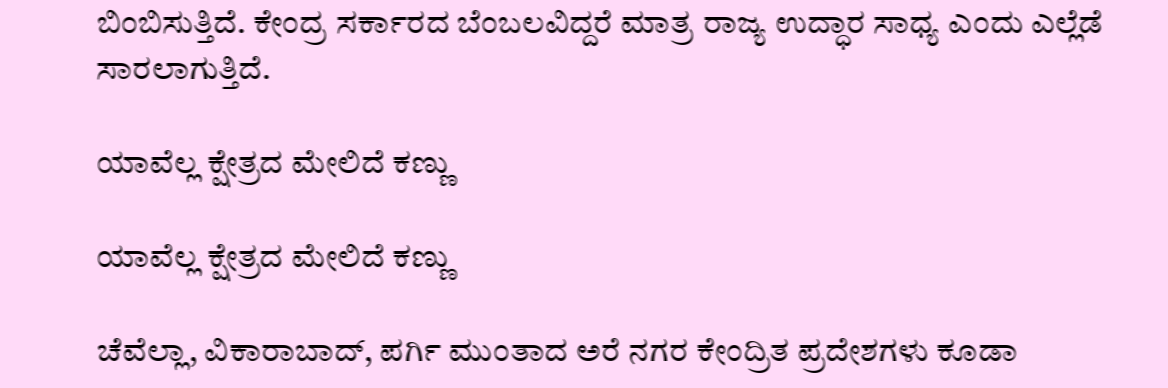ಬಿಂಬಿಸುತ್ತಿದೆ. ಕೇಂದ್ರ ಸರ್ಕಾರದ ಬೆಂಬಲವಿದ್ದರೆ ಮಾತ್ರ ರಾಜ್ಯ ಉದ್ಧಾರ ಸಾಧ್ಯ ಎಂದು ಎಲ್ಲೆಡೆ ಸಾರಲಾಗುತ್ತಿದೆ.

ಯಾವೆಲ್ಲ ಕ್ಷೇತ್ರದ ಮೇಲಿದೆ ಕಣ್ಣು

ಯಾವೆಲ್ಲ ಕ್ಷೇತ್ರದ ಮೇಲಿದೆ ಕಣ್ಣು

ಚೆವೆಲ್ಲಾ, ವಿಕಾರಾಬಾದ್, ಪರ್ಗಿ ಮುಂತಾದ ಅರೆ ನಗರ ಕೇಂದ್ರಿತ ಪ್ರದೇಶಗಳು ಕೂಡಾ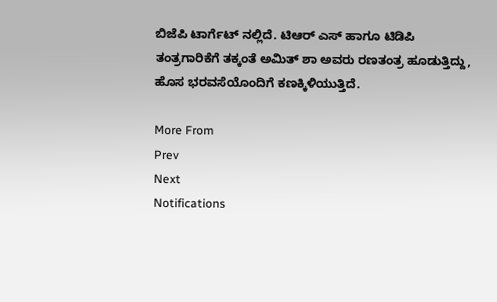ಬಿಜೆಪಿ ಟಾರ್ಗೆಟ್ ನಲ್ಲಿದೆ. ಟಿಆರ್ ಎಸ್ ಹಾಗೂ ಟಿಡಿಪಿ ತಂತ್ರಗಾರಿಕೆಗೆ ತಕ್ಕಂತೆ ಅಮಿತ್ ಶಾ ಅವರು ರಣತಂತ್ರ ಹೂಡುತ್ತಿದ್ದು, ಹೊಸ ಭರವಸೆಯೊಂದಿಗೆ ಕಣಕ್ಕಿಳಿಯುತ್ತಿದೆ.

More From
Prev
Next
Notifications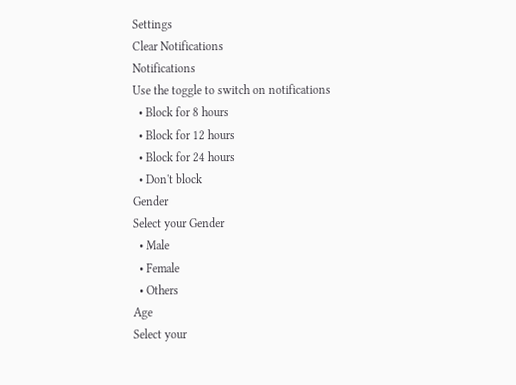Settings
Clear Notifications
Notifications
Use the toggle to switch on notifications
  • Block for 8 hours
  • Block for 12 hours
  • Block for 24 hours
  • Don't block
Gender
Select your Gender
  • Male
  • Female
  • Others
Age
Select your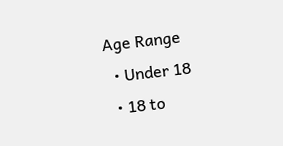Age Range
  • Under 18
  • 18 to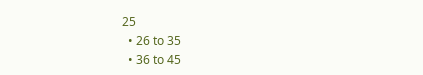25
  • 26 to 35
  • 36 to 45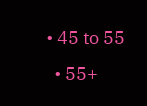• 45 to 55
  • 55+